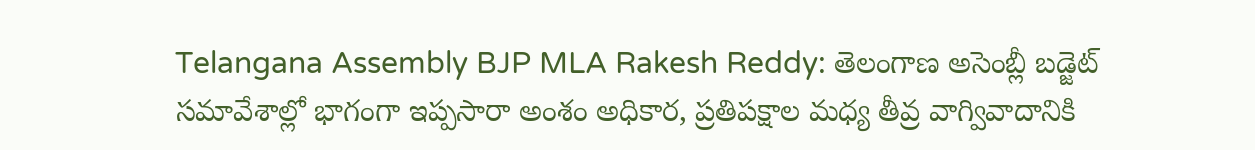Telangana Assembly BJP MLA Rakesh Reddy: తెలంగాణ అసెంబ్లీ బడ్జెట్ సమావేశాల్లో భాగంగా ఇప్పసారా అంశం అధికార, ప్రతిపక్షాల మధ్య తీవ్ర వాగ్వివాదానికి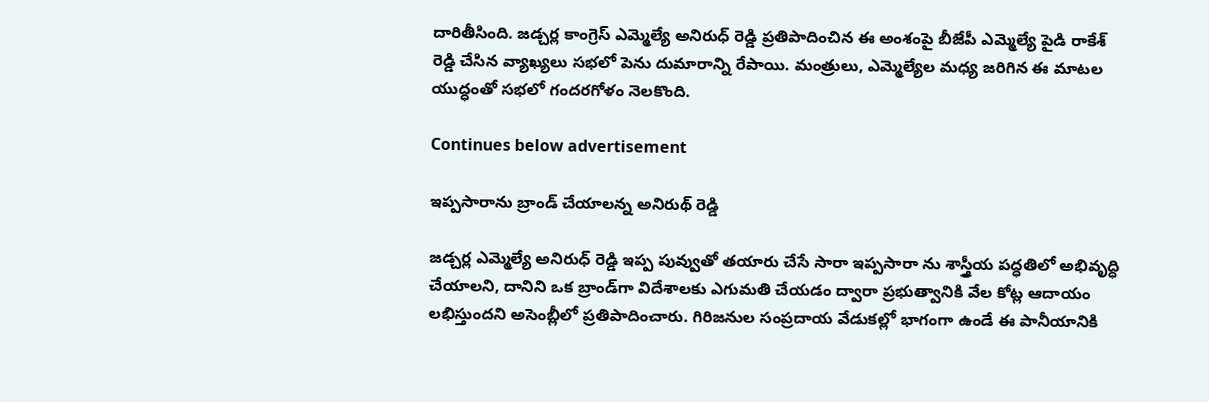దారితీసింది. జడ్చర్ల కాంగ్రెస్ ఎమ్మెల్యే అనిరుధ్ రెడ్డి ప్రతిపాదించిన ఈ అంశంపై బీజేపీ ఎమ్మెల్యే పైడి రాకేశ్ రెడ్డి చేసిన వ్యాఖ్యలు సభలో పెను దుమారాన్ని రేపాయి. మంత్రులు, ఎమ్మెల్యేల మధ్య జరిగిన ఈ మాటల యుద్ధంతో సభలో గందరగోళం నెలకొంది.

Continues below advertisement

ఇప్పసారాను బ్రాండ్ చేయాలన్న అనిరుథ్ రెడ్డి

జడ్చర్ల ఎమ్మెల్యే అనిరుధ్ రెడ్డి ఇప్ప పువ్వుతో తయారు చేసే సారా ఇప్పసారా ను శాస్త్రీయ పద్ధతిలో అభివృద్ధి చేయాలని, దానిని ఒక బ్రాండ్‌గా విదేశాలకు ఎగుమతి చేయడం ద్వారా ప్రభుత్వానికి వేల కోట్ల ఆదాయం లభిస్తుందని అసెంబ్లీలో ప్రతిపాదించారు. గిరిజనుల సంప్రదాయ వేడుకల్లో భాగంగా ఉండే ఈ పానీయానికి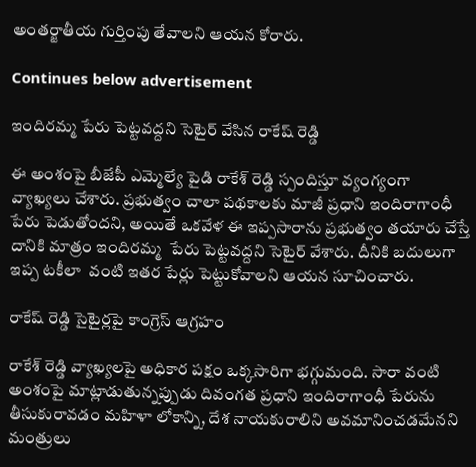అంతర్జాతీయ గుర్తింపు తేవాలని ఆయన కోరారు.

Continues below advertisement

ఇందిరమ్మ పేరు పెట్టవద్దని సెటైర్ వేసిన రాకేష్ రెడ్డి

ఈ అంశంపై బీజేపీ ఎమ్మెల్యే పైడి రాకేశ్ రెడ్డి స్పందిస్తూ వ్యంగ్యంగా వ్యాఖ్యలు చేశారు. ప్రభుత్వం చాలా పథకాలకు మాజీ ప్రధాని ఇందిరాగాంధీ పేరు పెడుతోందని, అయితే ఒకవేళ ఈ ఇప్పసారాను ప్రభుత్వం తయారు చేస్తే దానికి మాత్రం ఇందిరమ్మ  పేరు పెట్టవద్దని సెటైర్ వేశారు. దీనికి బదులుగా  ఇప్ప టకీలా  వంటి ఇతర పేర్లు పెట్టుకోవాలని ఆయన సూచించారు.

రాకేష్ రెడ్డి సైటైర్లపై కాంగ్రెస్ ఆగ్రహం

రాకేశ్ రెడ్డి వ్యాఖ్యలపై అధికార పక్షం ఒక్కసారిగా భగ్గుమంది. సారా వంటి అంశంపై మాట్లాడుతున్నప్పుడు దివంగత ప్రధాని ఇందిరాగాంధీ పేరును తీసుకురావడం మహిళా లోకాన్ని, దేశ నాయకురాలిని అవమానించడమేనని మంత్రులు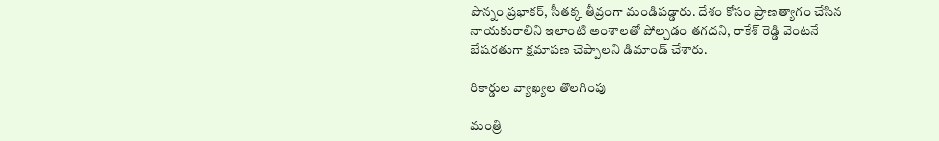పొన్నం ప్రభాకర్, సీతక్క తీవ్రంగా మండిపడ్డారు. దేశం కోసం ప్రాణత్యాగం చేసిన నాయకురాలిని ఇలాంటి అంశాలతో పోల్చడం తగదని, రాకేశ్ రెడ్డి వెంటనే బేషరతుగా క్షమాపణ చెప్పాలని డిమాండ్ చేశారు.

రికార్డుల వ్యాఖ్యల తొలగింపు

మంత్రి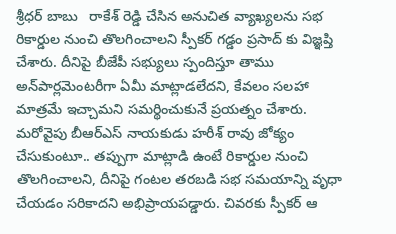శ్రీధర్ బాబు   రాకేశ్ రెడ్డి చేసిన అనుచిత వ్యాఖ్యలను సభ రికార్డుల నుంచి తొలగించాలని స్పీకర్ గడ్డం ప్రసాద్ కు విజ్ఞప్తి చేశారు. దీనిపై బీజేపీ సభ్యులు స్పందిస్తూ తాము అన్‌పార్లమెంటరీగా ఏమీ మాట్లాడలేదని, కేవలం సలహా మాత్రమే ఇచ్చామని సమర్థించుకునే ప్రయత్నం చేశారు. మరోవైపు బీఆర్ఎస్ నాయకుడు హరీశ్ రావు జోక్యం చేసుకుంటూ.. తప్పుగా మాట్లాడి ఉంటే రికార్డుల నుంచి తొలగించాలని, దీనిపై గంటల తరబడి సభ సమయాన్ని వృధా చేయడం సరికాదని అభిప్రాయపడ్డారు. చివరకు స్పీకర్ ఆ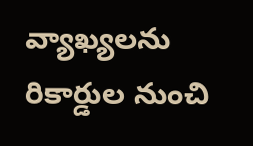వ్యాఖ్యలను రికార్డుల నుంచి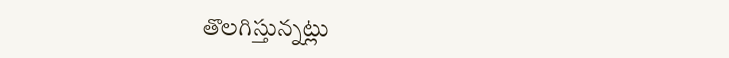తొలగిస్తున్నట్లు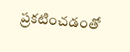ప్రకటించడంతో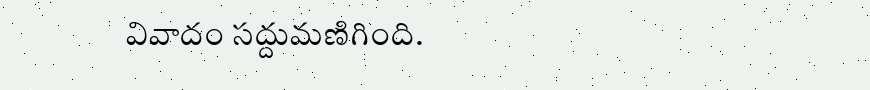వివాదం సద్దుమణిగింది.